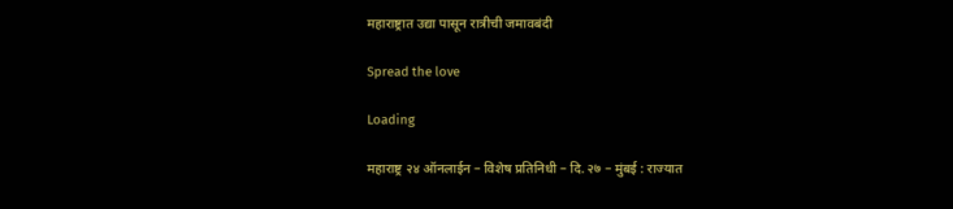महाराष्ट्रात उद्या पासून रात्रीची जमावबंदी

Spread the love

Loading

महाराष्ट्र २४ ऑनलाईन – विशेष प्रतिनिधी – दि. २७ – मुंबई : राज्यात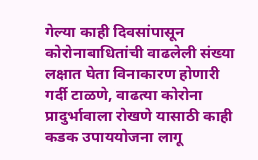गेल्या काही दिवसांपासून कोरोनाबाधितांची वाढलेली संख्या लक्षात घेता विनाकारण होणारी गर्दी टाळणे, वाढत्या कोरोना प्रादुर्भावाला रोखणे यासाठी काही कडक उपाययोजना लागू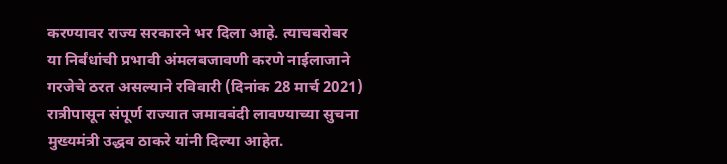करण्यावर राज्य सरकारने भर दिला आहे. त्याचबरोबर या निर्बंधांची प्रभावी अंमलबजावणी करणे नाईलाजाने गरजेचे ठरत असल्याने रविवारी (दिनांक 28 मार्च 2021) रात्रीपासून संपूर्ण राज्यात जमावबंदी लावण्याच्या सुचना मुख्यमंत्री उद्धव ठाकरे यांनी दिल्या आहेत.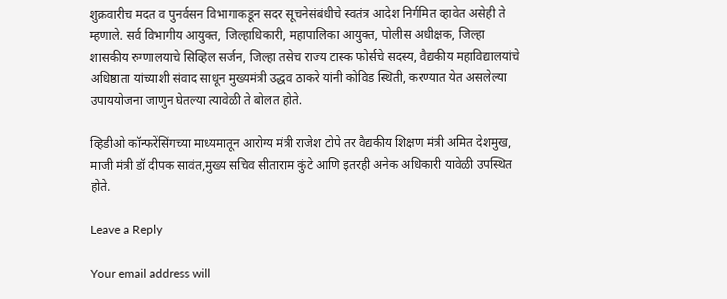शुक्रवारीच मदत व पुनर्वसन विभागाकडून सदर सूचनेसंबंधीचे स्वतंत्र आदेश निर्गमित व्हावेत असेही ते म्हणाले. सर्व विभागीय आयुक्त, जिल्हाधिकारी, महापालिका आयुक्त, पोलीस अधीक्षक, जिल्हा शासकीय रुग्णालयाचे सिव्हिल सर्जन, जिल्हा तसेच राज्य टास्क फोर्सचे सदस्य, वैद्यकीय महाविद्यालयांचे अधिष्ठाता यांच्याशी संवाद साधून मुख्यमंत्री उद्धव ठाकरे यांनी कोविड स्थिती, करण्यात येत असलेल्या उपाययोजना जाणुन घेतल्या त्यावेळी ते बोलत होते.

व्हिडीओ कॉन्फरेंसिंगच्या माध्यमातून आरोग्य मंत्री राजेश टोपे तर वैद्यकीय शिक्षण मंत्री अमित देशमुख, माजी मंत्री डॉ दीपक सावंत,मुख्य सचिव सीताराम कुंटे आणि इतरही अनेक अधिकारी यावेळी उपस्थित होते.

Leave a Reply

Your email address will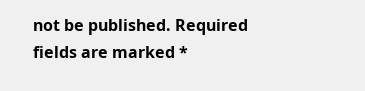not be published. Required fields are marked *